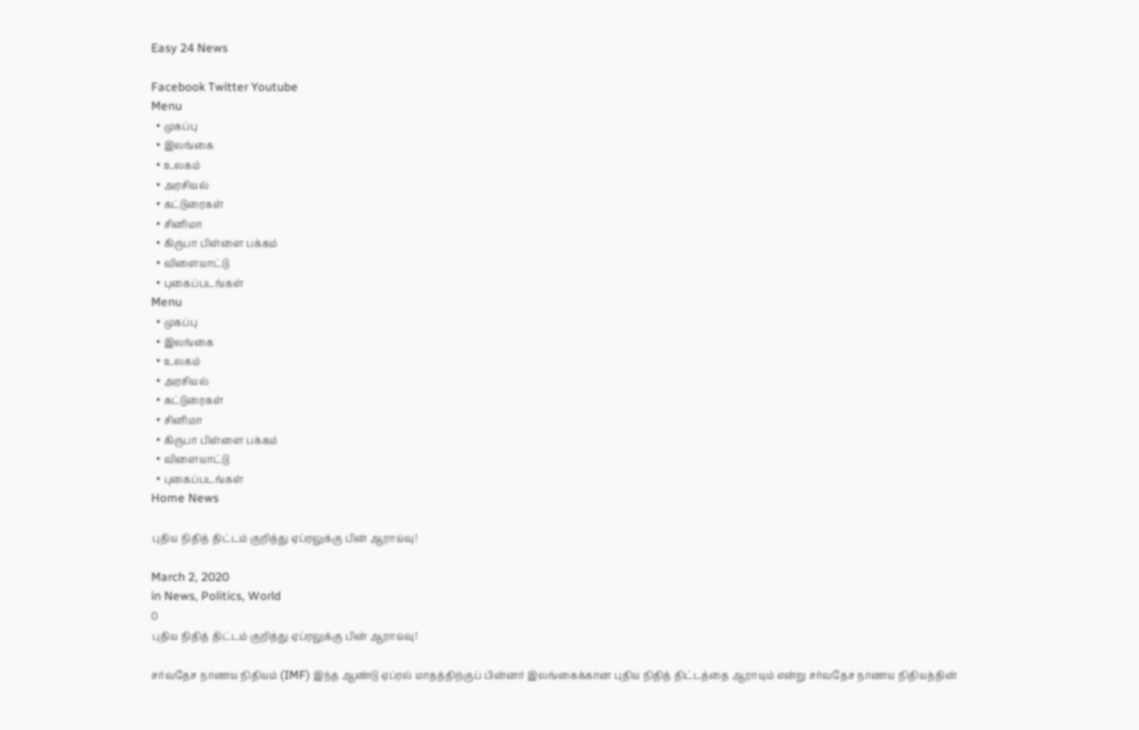Easy 24 News

Facebook Twitter Youtube
Menu
  • முகப்பு
  • இலங்கை
  • உலகம்
  • அரசியல்
  • கட்டுரைகள்
  • சினிமா
  • கிருபா பிள்ளை பக்கம்
  • விளையாட்டு
  • புகைப்படங்கள்
Menu
  • முகப்பு
  • இலங்கை
  • உலகம்
  • அரசியல்
  • கட்டுரைகள்
  • சினிமா
  • கிருபா பிள்ளை பக்கம்
  • விளையாட்டு
  • புகைப்படங்கள்
Home News

புதிய நிதித் திட்டம் குறித்து ஏப்ரலுக்கு பின் ஆராய்வு!

March 2, 2020
in News, Politics, World
0
புதிய நிதித் திட்டம் குறித்து ஏப்ரலுக்கு பின் ஆராய்வு!

சர்வதேச நாணய நிதியம் (IMF) இந்த ஆண்டு ஏப்ரல் மாதத்திற்குப் பின்னர் இலங்கைக்கான புதிய நிதித் திட்டத்தை ஆராயும் என்று சர்வதேச நாணய நிதியத்தின்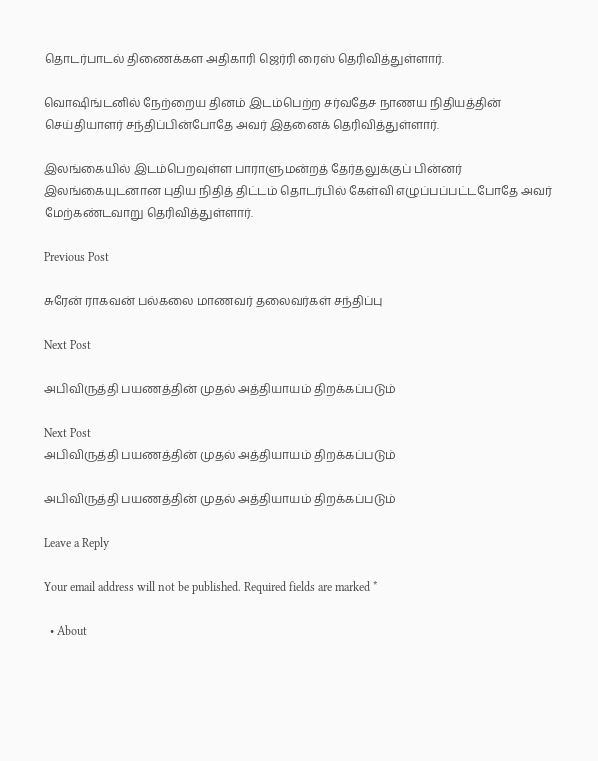தொடர்பாடல் திணைக்கள அதிகாரி ஜெர்ரி ரைஸ் தெரிவித்துள்ளார்.

வொஷிங்டனில் நேற்றைய தினம் இடம்பெற்ற சர்வதேச நாணய நிதியத்தின் செய்தியாளர் சந்திப்பின்போதே அவர் இதனைக் தெரிவித்துள்ளார்.

இலங்கையில் இடம்பெறவுள்ள பாராளுமன்றத் தேர்தலுக்குப் பின்னர் இலங்கையுடனான புதிய நிதித் திட்டம் தொடர்பில் கேள்வி எழுப்பப்பட்டபோதே அவர் மேற்கண்டவாறு தெரிவித்துள்ளார்.

Previous Post

சுரேன் ராகவன் பல்கலை மாணவர் தலைவர்கள் சந்திப்பு

Next Post

அபிவிருத்தி பயணத்தின் முதல் அத்தியாயம் திறக்கப்படும்

Next Post
அபிவிருத்தி பயணத்தின் முதல் அத்தியாயம் திறக்கப்படும்

அபிவிருத்தி பயணத்தின் முதல் அத்தியாயம் திறக்கப்படும்

Leave a Reply

Your email address will not be published. Required fields are marked *

  • About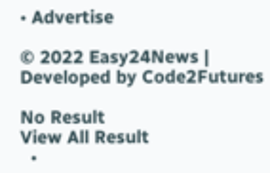• Advertise

© 2022 Easy24News | Developed by Code2Futures

No Result
View All Result
  •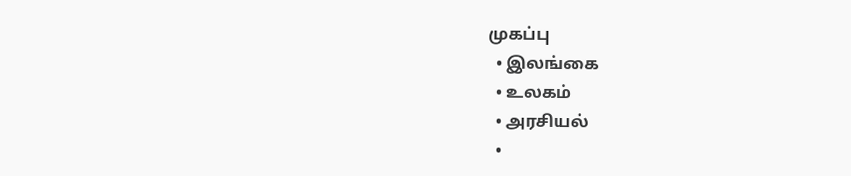முகப்பு
  • இலங்கை
  • உலகம்
  • அரசியல்
  •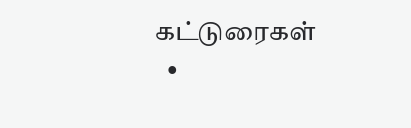கட்டுரைகள்
  •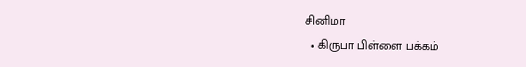சினிமா
  • கிருபா பிள்ளை பக்கம்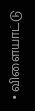• விளையாட்டு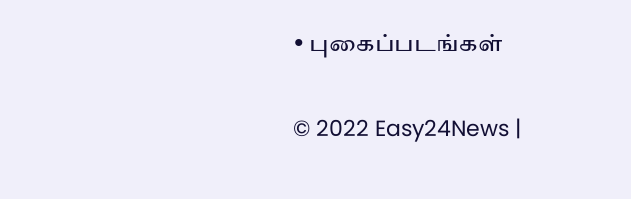• புகைப்படங்கள்

© 2022 Easy24News |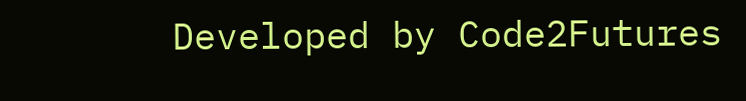Developed by Code2Futures